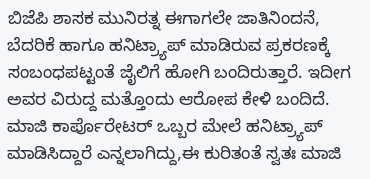ಬಿಜೆಪಿ ಶಾಸಕ ಮುನಿರತ್ನ ಈಗಾಗಲೇ ಜಾತಿನಿಂದನೆ, ಬೆದರಿಕೆ ಹಾಗೂ ಹನಿಟ್ರ್ಯಾಪ್ ಮಾಡಿರುವ ಪ್ರಕರಣಕ್ಕೆ ಸಂಬಂಧಪಟ್ಟಂತೆ ಜೈಲಿಗೆ ಹೋಗಿ ಬಂದಿರುತ್ತಾರೆ. ಇದೀಗ ಅವರ ವಿರುದ್ದ ಮತ್ತೊಂದು ಆರೋಪ ಕೇಳಿ ಬಂದಿದೆ. ಮಾಜಿ ಕಾರ್ಪೊರೇಟರ್ ಒಬ್ಬರ ಮೇಲೆ ಹನಿಟ್ರ್ಯಾಪ್ ಮಾಡಿಸಿದ್ದಾರೆ ಎನ್ನಲಾಗಿದ್ದು,ಈ ಕುರಿತಂತೆ ಸ್ವತಃ ಮಾಜಿ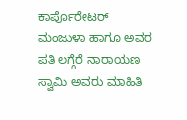ಕಾರ್ಪೊರೇಟರ್ ಮಂಜುಳಾ ಹಾಗೂ ಅವರ ಪತಿ ಲಗ್ಗೆರೆ ನಾರಾಯಣ ಸ್ವಾಮಿ ಅವರು ಮಾಹಿತಿ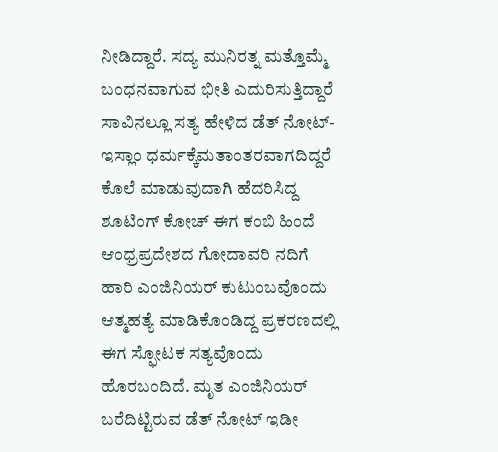ನೀಡಿದ್ದಾರೆ. ಸದ್ಯ ಮುನಿರತ್ನ ಮತ್ತೊಮ್ಮೆ ಬಂಧನವಾಗುವ ಭೀತಿ ಎದುರಿಸುತ್ತಿದ್ದಾರೆ
ಸಾವಿನಲ್ಲೂ ಸತ್ಯ ಹೇಳಿದ ಡೆತ್ ನೋಟ್- ಇಸ್ಲಾಂ ಧರ್ಮಕ್ಕೆಮತಾಂತರವಾಗದಿದ್ದರೆ ಕೊಲೆ ಮಾಡುವುದಾಗಿ ಹೆದರಿಸಿದ್ದ ಶೂಟಿಂಗ್ ಕೋಚ್ ಈಗ ಕಂಬಿ ಹಿಂದೆ
ಆಂಧ್ರಪ್ರದೇಶದ ಗೋದಾವರಿ ನದಿಗೆ ಹಾರಿ ಎಂಜಿನಿಯರ್ ಕುಟುಂಬವೊಂದು ಆತ್ಮಹತ್ಯೆ ಮಾಡಿಕೊಂಡಿದ್ದ ಪ್ರಕರಣದಲ್ಲಿ ಈಗ ಸ್ಫೋಟಕ ಸತ್ಯವೊಂದು ಹೊರಬಂದಿದೆ. ಮೃತ ಎಂಜಿನಿಯರ್ ಬರೆದಿಟ್ಟಿರುವ ಡೆತ್ ನೋಟ್ ಇಡೀ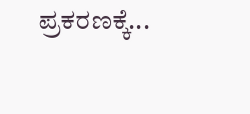ಪ್ರಕರಣಕ್ಕೆ...